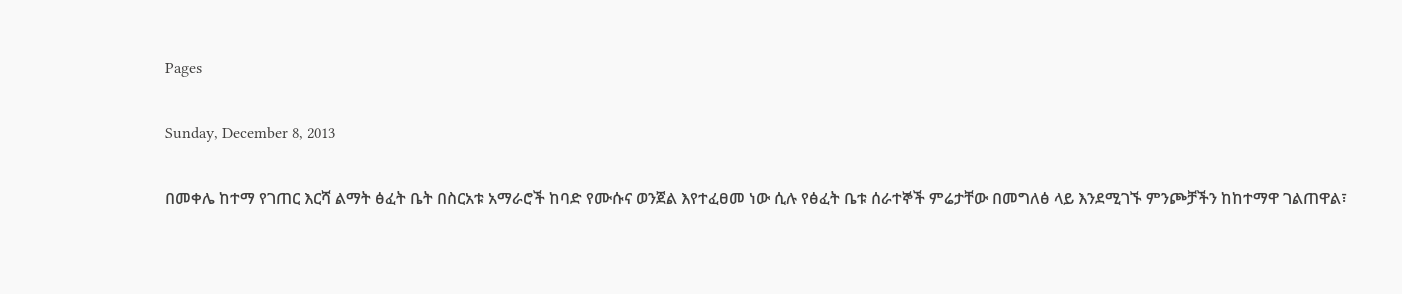Pages

Sunday, December 8, 2013

በመቀሌ ከተማ የገጠር እርሻ ልማት ፅፈት ቤት በስርአቱ አማራሮች ከባድ የሙሱና ወንጀል እየተፈፀመ ነው ሲሉ የፅፈት ቤቱ ሰራተኞች ምሬታቸው በመግለፅ ላይ እንደሚገኙ ምንጮቻችን ከከተማዋ ገልጠዋል፣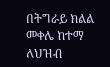በትግራይ ክልል መቀሌ ከተማ ለህዝብ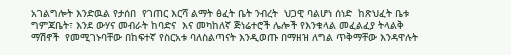አገልግሎት እንድዉል የታሰበ  የገጠር እርሻ ልማት ፅፈት ቤት ንብረት  ህጋዊ ባልሆነ ሰነድ  ከጽህፈት ቤቱ ግምጃቤት፣ እንደ ውሃና መብራት ከባድና  እና መካከለኛ ጅነሬተሮች ሌሎች የእንቁላል መፈልፈያ ትላልቅ ማሽኖች  የመሚገኑባቸው በከፍተኛ የስርአቱ ባለስልጣናት እንዲወጡ በማዘዝ ለግል ጥቅማቸው እንዳዋሉት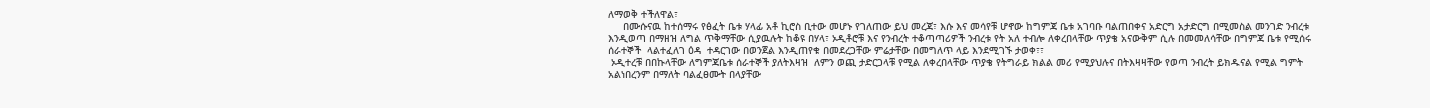ለማወቅ ተችለዋል፣
     በሙሱናዉ ከተሰማሩ የፅፈት ቤቱ ሃላፊ አቶ ኪሮስ ቢተው መሆኑ የገለጠው ይህ መረጃ፣ እሱ እና መሳየቹ ሆኖው ከግምጃ ቤቱ አገባቡ ባልጠበቀና አድርግ አታድርግ በሚመስል መንገድ ንብረቱ እንዲወጣ በማዘዝ ለግል ጥቅማቸው ሲያዉሉት ከቆዩ በሃላ፣ ኦዲቶሮቹ እና የንብረት ተቆጣጣሪዎች ንብረቱ የት አለ ተብሎ ለቀረበላቸው ጥያቄ አናውቅም ሲሉ በመመለሳቸው በግምጃ ቤቱ የሚሰሩ ሰራተኞች  ላልተፈለገ ዕዳ  ተዳርገው በወንጀል እንዲጠየቁ በመደረጋቸው ምሬታቸው በመግለጥ ላይ እንደሚገኙ ታወቀ፣፣
 ኦዲተረቹ በበኩላቸው ለግምጃቤቱ ሰራተኞች ያለትእዛዝ  ለምን ወጪ ታድርጋላቹ የሚል ለቀረበላቸው ጥያቄ የትግራይ ክልል መሪ የሚያህሉና በትእዛዛቸው የወጣ ንብረት ይክዱናል የሚል ግምት አልነበረንም በማለት ባልፈፀሙት በላያቸው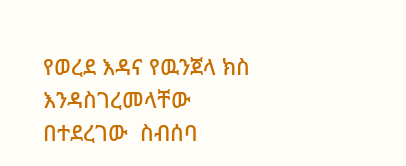የወረደ እዳና የዉንጀላ ክስ እንዳስገረመላቸው  በተደረገው  ስብሰባ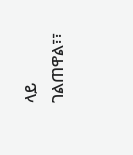ላይ ገልጠዋል፣፣